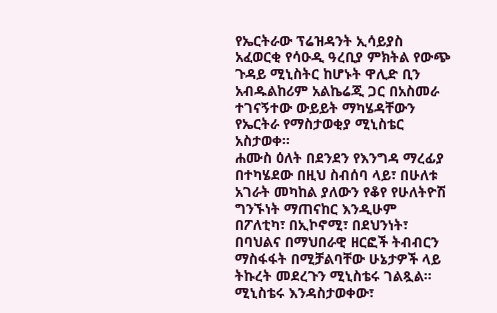የኤርትራው ፕሬዝዳንት ኢሳይያስ አፈወርቂ የሳዑዲ ዓረቢያ ምክትል የውጭ ጉዳይ ሚኒስትር ከሆኑት ዋሊድ ቢን አብዱልከሪም አልኬሬጂ ጋር በአስመራ ተገናኝተው ውይይት ማካሄዳቸውን የኤርትራ የማስታወቂያ ሚኒስቴር አስታወቀ።
ሐሙስ ዕለት በደንደን የእንግዳ ማረፊያ በተካሄደው በዚህ ስብሰባ ላይ፣ በሁለቱ አገራት መካከል ያለውን የቆየ የሁለትዮሽ ግንኙነት ማጠናከር እንዲሁም በፖለቲካ፣ በኢኮኖሚ፣ በደህንነት፣ በባህልና በማህበራዊ ዘርፎች ትብብርን ማስፋፋት በሚቻልባቸው ሁኔታዎች ላይ ትኩረት መደረጉን ሚኒስቴሩ ገልጿል።
ሚኒስቴሩ እንዳስታወቀው፣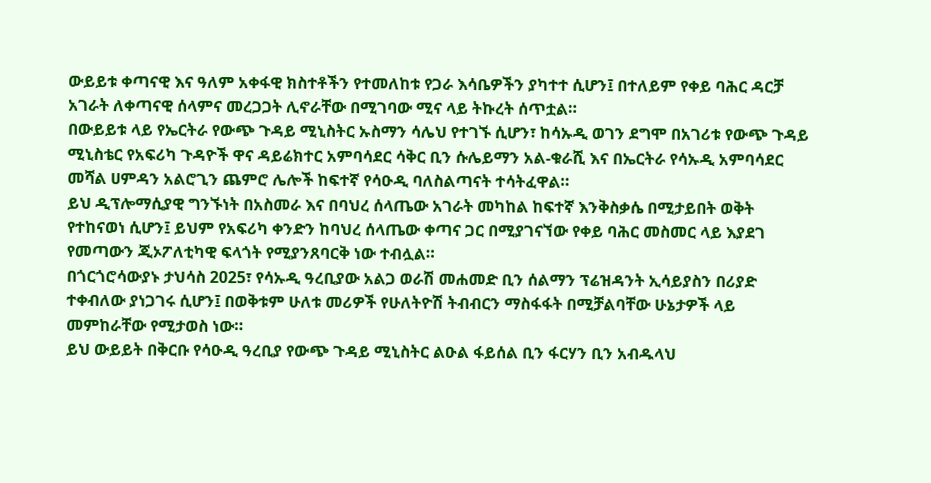ውይይቱ ቀጣናዊ እና ዓለም አቀፋዊ ክስተቶችን የተመለከቱ የጋራ እሳቤዎችን ያካተተ ሲሆን፤ በተለይም የቀይ ባሕር ዳርቻ አገራት ለቀጣናዊ ሰላምና መረጋጋት ሊኖራቸው በሚገባው ሚና ላይ ትኩረት ሰጥቷል።
በውይይቱ ላይ የኤርትራ የውጭ ጉዳይ ሚኒስትር ኡስማን ሳሌህ የተገኙ ሲሆን፣ ከሳኡዲ ወገን ደግሞ በአገሪቱ የውጭ ጉዳይ ሚኒስቴር የአፍሪካ ጉዳዮች ዋና ዳይሬክተር አምባሳደር ሳቅር ቢን ሱሌይማን አል-ቁራሺ እና በኤርትራ የሳኡዲ አምባሳደር መሻል ሀምዳን አልሮጊን ጨምሮ ሌሎች ከፍተኛ የሳዑዲ ባለስልጣናት ተሳትፈዋል።
ይህ ዲፕሎማሲያዊ ግንኙነት በአስመራ እና በባህረ ሰላጤው አገራት መካከል ከፍተኛ እንቅስቃሴ በሚታይበት ወቅት የተከናወነ ሲሆን፤ ይህም የአፍሪካ ቀንድን ከባህረ ሰላጤው ቀጣና ጋር በሚያገናኘው የቀይ ባሕር መስመር ላይ እያደገ የመጣውን ጂኦፖለቲካዊ ፍላጎት የሚያንጸባርቅ ነው ተብሏል።
በጎርጎሮሳውያኑ ታህሳስ 2025፣ የሳኡዲ ዓረቢያው አልጋ ወራሽ መሐመድ ቢን ሰልማን ፕሬዝዳንት ኢሳይያስን በሪያድ ተቀብለው ያነጋገሩ ሲሆን፤ በወቅቱም ሁለቱ መሪዎች የሁለትዮሽ ትብብርን ማስፋፋት በሚቻልባቸው ሁኔታዎች ላይ መምከራቸው የሚታወስ ነው።
ይህ ውይይት በቅርቡ የሳዑዲ ዓረቢያ የውጭ ጉዳይ ሚኒስትር ልዑል ፋይሰል ቢን ፋርሃን ቢን አብዱላህ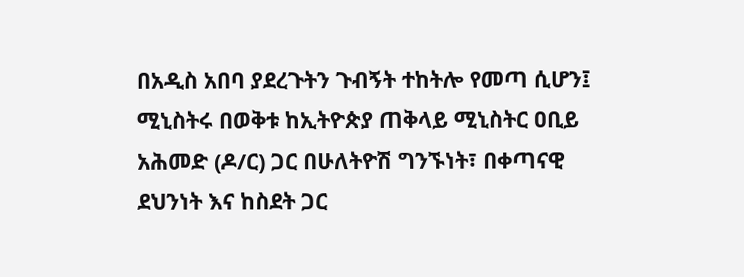በአዲስ አበባ ያደረጉትን ጉብኝት ተከትሎ የመጣ ሲሆን፤ ሚኒስትሩ በወቅቱ ከኢትዮጵያ ጠቅላይ ሚኒስትር ዐቢይ አሕመድ (ዶ/ር) ጋር በሁለትዮሽ ግንኙነት፣ በቀጣናዊ ደህንነት እና ከስደት ጋር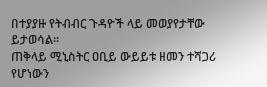በተያያዙ የትብብር ጉዳዮች ላይ መወያየታቸው ይታወሳል።
ጠቅላይ ሚኒስትር ዐቢይ ውይይቱ ዘመን ተሻጋሪ የሆነውን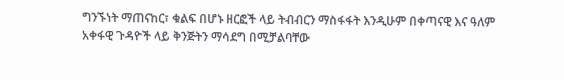ግንኙነት ማጠናከር፣ ቁልፍ በሆኑ ዘርፎች ላይ ትብብርን ማስፋፋት እንዲሁም በቀጣናዊ እና ዓለም አቀፋዊ ጉዳዮች ላይ ቅንጅትን ማሳደግ በሚቻልባቸው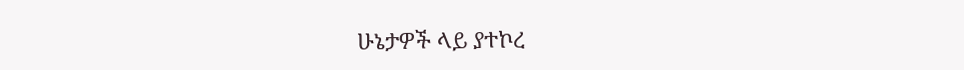ሁኔታዎች ላይ ያተኮረ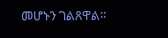መሆኑን ገልጸዋል።